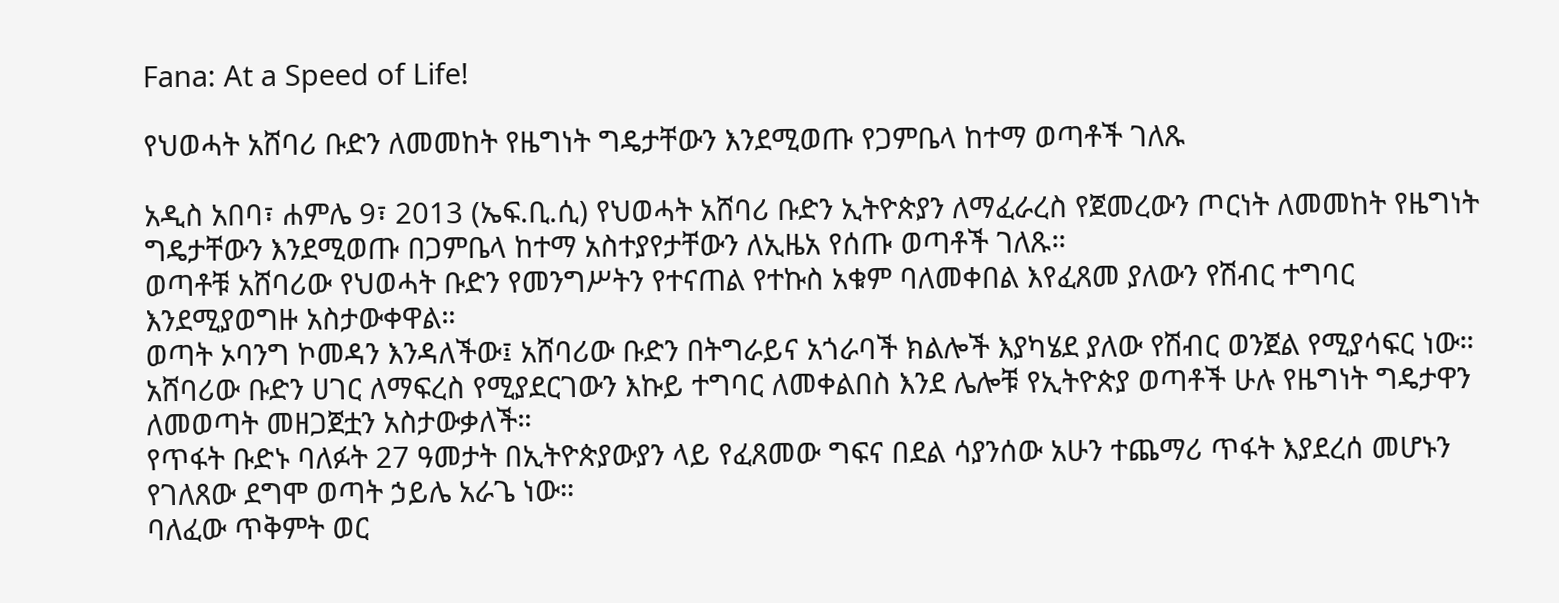Fana: At a Speed of Life!

የህወሓት አሸባሪ ቡድን ለመመከት የዜግነት ግዴታቸውን እንደሚወጡ የጋምቤላ ከተማ ወጣቶች ገለጹ

አዲስ አበባ፣ ሐምሌ 9፣ 2013 (ኤፍ.ቢ.ሲ) የህወሓት አሸባሪ ቡድን ኢትዮጵያን ለማፈራረስ የጀመረውን ጦርነት ለመመከት የዜግነት ግዴታቸውን እንደሚወጡ በጋምቤላ ከተማ አስተያየታቸውን ለኢዜአ የሰጡ ወጣቶች ገለጹ።
ወጣቶቹ አሸባሪው የህወሓት ቡድን የመንግሥትን የተናጠል የተኩስ አቁም ባለመቀበል እየፈጸመ ያለውን የሽብር ተግባር እንደሚያወግዙ አስታውቀዋል።
ወጣት ኦባንግ ኮመዳን እንዳለችው፤ አሸባሪው ቡድን በትግራይና አጎራባች ክልሎች እያካሄደ ያለው የሽብር ወንጀል የሚያሳፍር ነው።
አሸባሪው ቡድን ሀገር ለማፍረስ የሚያደርገውን እኩይ ተግባር ለመቀልበስ እንደ ሌሎቹ የኢትዮጵያ ወጣቶች ሁሉ የዜግነት ግዴታዋን ለመወጣት መዘጋጀቷን አስታውቃለች።
የጥፋት ቡድኑ ባለፉት 27 ዓመታት በኢትዮጵያውያን ላይ የፈጸመው ግፍና በደል ሳያንሰው አሁን ተጨማሪ ጥፋት እያደረሰ መሆኑን የገለጸው ደግሞ ወጣት ኃይሌ አራጌ ነው።
ባለፈው ጥቅምት ወር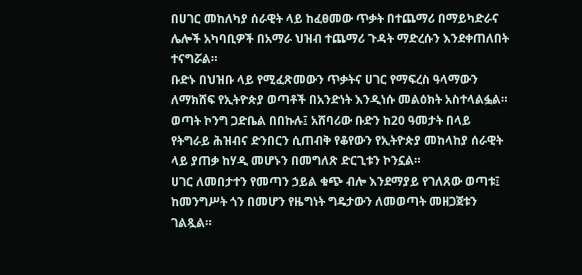በሀገር መከለካያ ሰራዊት ላይ ከፈፀመው ጥቃት በተጨማሪ በማይካድራና ሌሎች አካባቢዎች በአማራ ህዝብ ተጨማሪ ጉዳት ማድረሱን እንደቀጠለበት ተናግሯል።
ቡድኑ በህዝቡ ላይ የሚፈጽመውን ጥቃትና ሀገር የማፍረስ ዓላማውን ለማክሸፍ የኢትዮጵያ ወጣቶች በአንድነት እንዲነሱ መልዕክት አስተላልፏል።
ወጣት ኮንግ ጋድቤል በበኩሉ፤ አሸባሪው ቡድን ከ20 ዓመታት በላይ የትግራይ ሕዝብና ድንበርን ሲጠብቅ የቆየውን የኢትዮጵያ መከላከያ ሰራዊት ላይ ያጠቃ ከሃዲ መሆኑን በመግለጽ ድርጊቱን ኮንኗል።
ሀገር ለመበታተን የመጣን ኃይል ቁጭ ብሎ እንደማያይ የገለጸው ወጣቱ፤ ከመንግሥት ጎን በመሆን የዜግነት ግዴታውን ለመወጣት መዘጋጀቱን ገልጿል።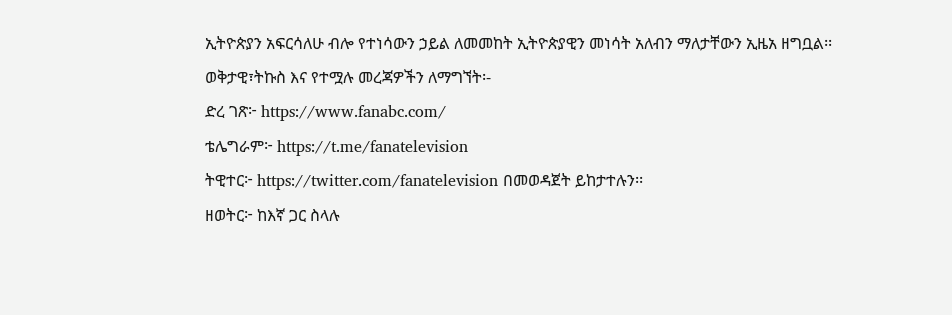ኢትዮጵያን አፍርሳለሁ ብሎ የተነሳውን ኃይል ለመመከት ኢትዮጵያዊን መነሳት አለብን ማለታቸውን ኢዜአ ዘግቧል፡፡
ወቅታዊ፣ትኩስ እና የተሟሉ መረጃዎችን ለማግኘት፡-
ድረ ገጽ፦ https://www.fanabc.com/
ቴሌግራም፦ https://t.me/fanatelevision
ትዊተር፦ https://twitter.com/fanatelevision በመወዳጀት ይከታተሉን፡፡
ዘወትር፦ ከእኛ ጋር ስላሉ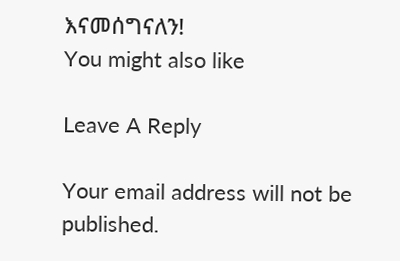እናመሰግናለን!
You might also like

Leave A Reply

Your email address will not be published.